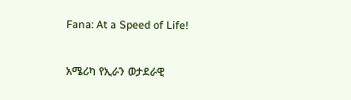Fana: At a Speed of Life!

አሜሪካ የኢራን ወታደራዊ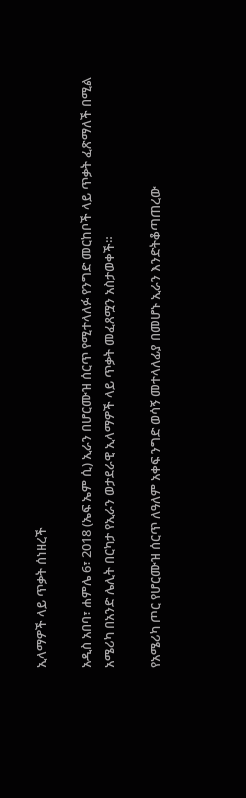ኢላማዎች ላይ ጥቃት ሰነዘረች

አዲስ አበባ፣ ሐምሌ 6፣ 2018 (ኤፍ ኤም ሲ) ኢራን በሆርሙዝ ሰርጥ የሚተላለፉ የንግድ መርከቦች ላይ ጥቃት ፈጽማለች በሚል አሜሪካ በአንድ ሌሊት በርካታ የኢራን ወታደራዊ ኢላማዎች ላይ ጥቃት መፈጸሟን አስታወቀች።

የአሜሪካ ጦር የሆርሙዝ ሰርጥ ለዓለም አቀፍ ንግድ ወሳኝ መተላለፊያ በመሆኑ ኢራን እንድትቆጣጠረው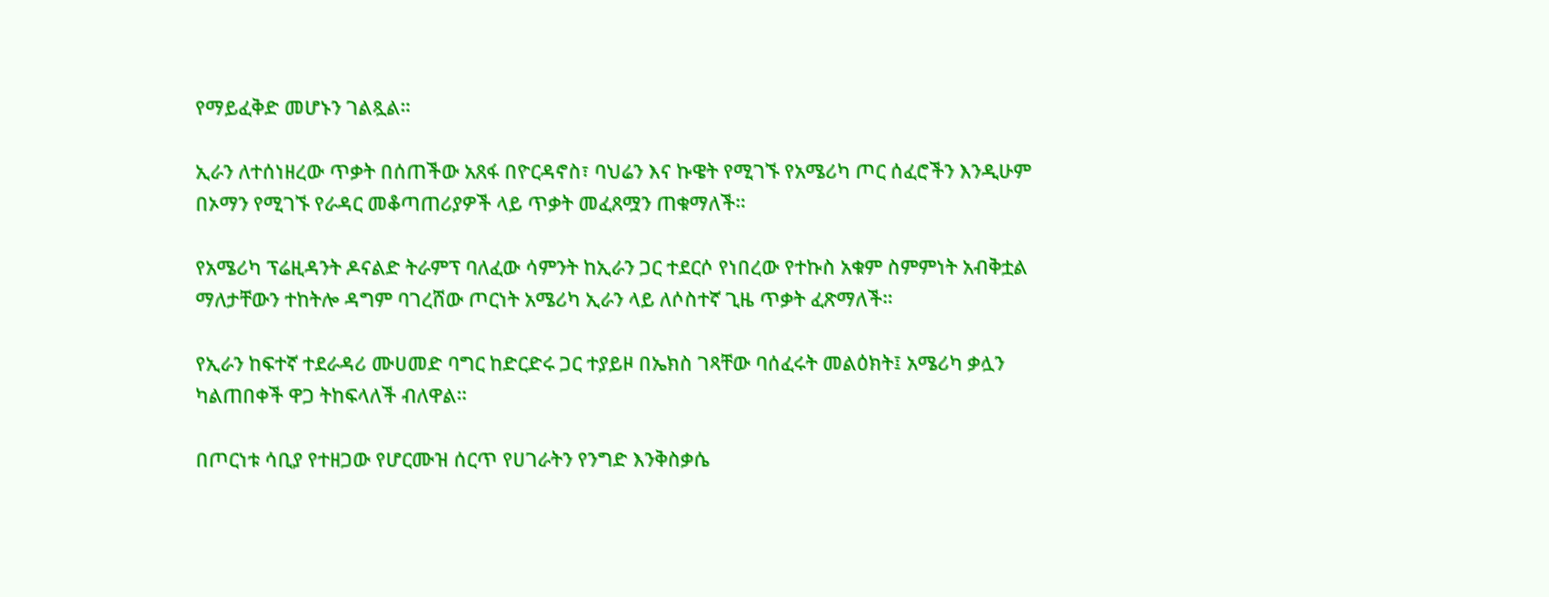የማይፈቅድ መሆኑን ገልጿል።

ኢራን ለተሰነዘረው ጥቃት በሰጠችው አጸፋ በዮርዳኖስ፣ ባህሬን እና ኩዌት የሚገኙ የአሜሪካ ጦር ሰፈሮችን እንዲሁም በኦማን የሚገኙ የራዳር መቆጣጠሪያዎች ላይ ጥቃት መፈጸሟን ጠቁማለች።

የአሜሪካ ፕሬዚዳንት ዶናልድ ትራምፕ ባለፈው ሳምንት ከኢራን ጋር ተደርሶ የነበረው የተኩስ አቁም ስምምነት አብቅቷል ማለታቸውን ተከትሎ ዳግም ባገረሸው ጦርነት አሜሪካ ኢራን ላይ ለሶስተኛ ጊዜ ጥቃት ፈጽማለች፡፡

የኢራን ከፍተኛ ተደራዳሪ ሙሀመድ ባግር ከድርድሩ ጋር ተያይዞ በኤክስ ገጻቸው ባሰፈሩት መልዕክት፤ አሜሪካ ቃሏን ካልጠበቀች ዋጋ ትከፍላለች ብለዋል።

በጦርነቱ ሳቢያ የተዘጋው የሆርሙዝ ሰርጥ የሀገራትን የንግድ እንቅስቃሴ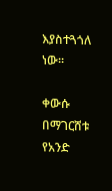እያስተጓጎለ ነው፡፡

ቀውሱ በማገርሸቱ የአንድ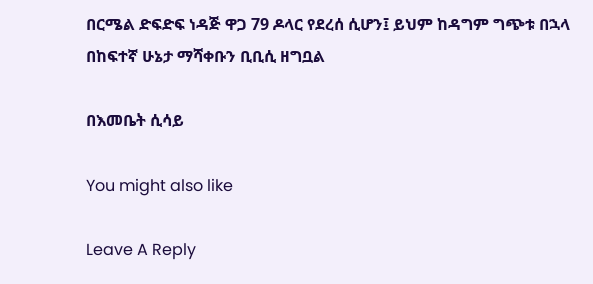በርሜል ድፍድፍ ነዳጅ ዋጋ 79 ዶላር የደረሰ ሲሆን፤ ይህም ከዳግም ግጭቱ በኋላ በከፍተኛ ሁኔታ ማሻቀቡን ቢቢሲ ዘግቧል

በእመቤት ሲሳይ

You might also like

Leave A Reply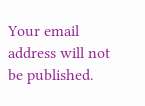Your email address will not be published.